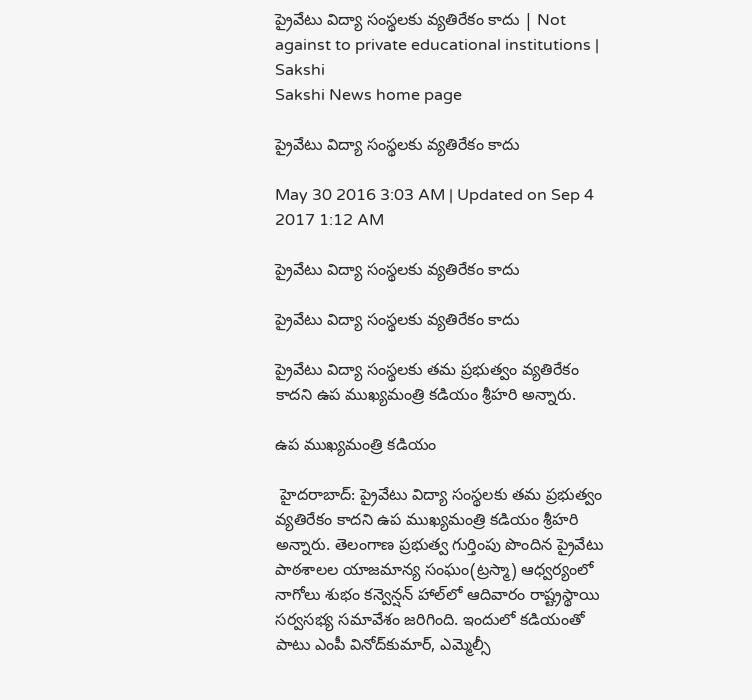ప్రైవేటు విద్యా సంస్థలకు వ్యతిరేకం కాదు | Not against to private educational institutions | Sakshi
Sakshi News home page

ప్రైవేటు విద్యా సంస్థలకు వ్యతిరేకం కాదు

May 30 2016 3:03 AM | Updated on Sep 4 2017 1:12 AM

ప్రైవేటు విద్యా సంస్థలకు వ్యతిరేకం కాదు

ప్రైవేటు విద్యా సంస్థలకు వ్యతిరేకం కాదు

ప్రైవేటు విద్యా సంస్థలకు తమ ప్రభుత్వం వ్యతిరేకం కాదని ఉప ముఖ్యమంత్రి కడియం శ్రీహరి అన్నారు.

ఉప ముఖ్యమంత్రి కడియం

 హైదరాబాద్: ప్రైవేటు విద్యా సంస్థలకు తమ ప్రభుత్వం వ్యతిరేకం కాదని ఉప ముఖ్యమంత్రి కడియం శ్రీహరి అన్నారు. తెలంగాణ ప్రభుత్వ గుర్తింపు పొందిన ప్రైవేటు పాఠశాలల యాజమాన్య సంఘం(ట్రస్మా) ఆధ్వర్యంలో నాగోలు శుభం కన్వెన్షన్ హాల్‌లో ఆదివారం రాష్ట్రస్థాయి సర్వసభ్య సమావేశం జరిగింది. ఇందులో కడియంతో పాటు ఎంపీ వినోద్‌కుమార్, ఎమ్మెల్సీ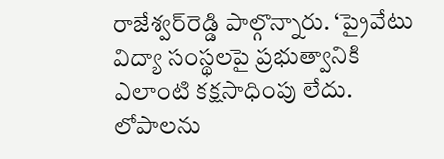రాజేశ్వర్‌రెడ్డి పాల్గొన్నారు. ‘ప్రైవేటు విద్యా సంస్థలపై ప్రభుత్వానికి ఎలాంటి కక్షసాధింపు లేదు. లోపాలను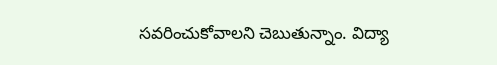సవరించుకోవాలని చెబుతున్నాం. విద్యా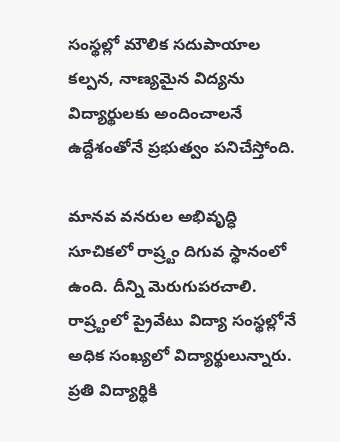సంస్థల్లో మౌలిక సదుపాయాల కల్పన, నాణ్యమైన విద్యను విద్యార్థులకు అందించాలనే ఉద్దేశంతోనే ప్రభుత్వం పనిచేస్తోంది.

మానవ వనరుల అభివృద్ధి సూచికలో రాష్ర్టం దిగువ స్థానంలో ఉంది. దీన్ని మెరుగుపరచాలి. రాష్ర్టంలో ప్రైవేటు విద్యా సంస్థల్లోనే అధిక సంఖ్యలో విద్యార్థులున్నారు. ప్రతి విద్యార్థికి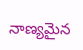నాణ్యమైన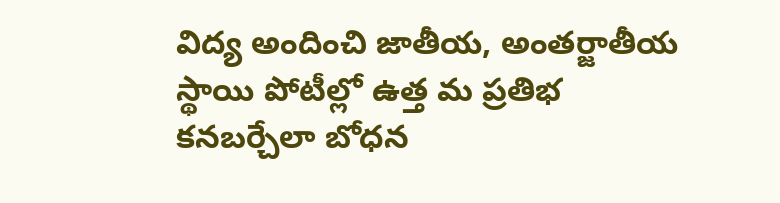విద్య అందించి జాతీయ, అంతర్జాతీయ స్థాయి పోటీల్లో ఉత్త మ ప్రతిభ కనబర్చేలా బోధన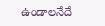ఉండాలనేదే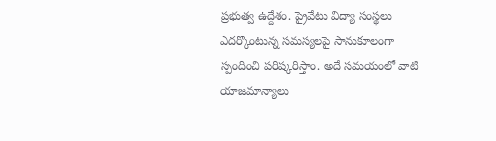ప్రభుత్వ ఉద్దేశం. ప్రైవేటు విద్యా సంస్థలు ఎదర్కొంటున్న సమస్యలపై సానుకూలంగా స్పందించి పరిష్కరిస్తాం. అదే సమయంలో వాటి యాజమాన్యాలు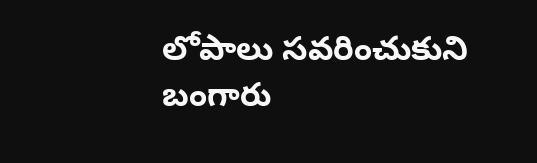లోపాలు సవరించుకుని బంగారు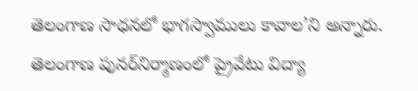తెలంగాణ సాధనలో భాగస్వాములు కావాల’ని అన్నారు. తెలంగాణ పునర్‌నిర్మాణంలో ప్రైవేటు విద్యా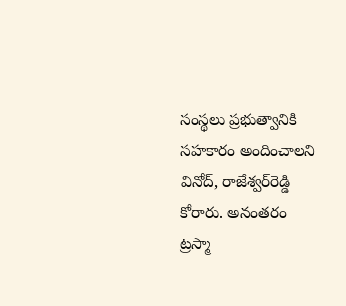సంస్థలు ప్రభుత్వానికి సహకారం అందించాలని వినోద్, రాజేశ్వర్‌రెడ్డి కోరారు. అనంతరం ట్రస్మా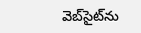వెబ్‌సైట్‌ను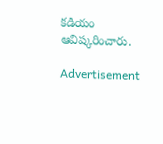కడియం ఆవిష్కరించారు.

Advertisement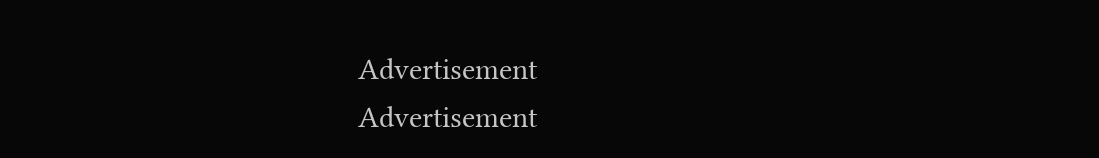Advertisement
Advertisement